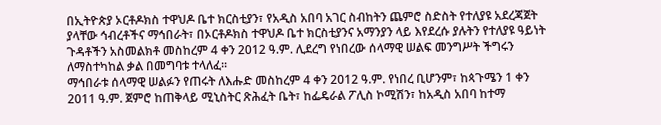በኢትዮጵያ ኦርቶዶክስ ተዋህዶ ቤተ ክርስቲያን፣ የአዲስ አበባ አገር ስብከትን ጨምሮ ስድስት የተለያዩ አደረጃጀት ያላቸው ኅብረቶችና ማኅበራት፣ በኦርቶዶክስ ተዋህዶ ቤተ ክርስቲያንና አማንያን ላይ እየደረሱ ያሉትን የተለያዩ ዓይነት ጉዳቶችን አስመልክቶ መስከረም 4 ቀን 2012 ዓ.ም. ሊደረግ የነበረው ሰላማዊ ሠልፍ መንግሥት ችግሩን ለማስተካከል ቃል በመግባቱ ተላለፈ፡፡
ማኅበራቱ ሰላማዊ ሠልፉን የጠሩት ለእሑድ መስከረም 4 ቀን 2012 ዓ.ም. የነበረ ቢሆንም፣ ከጳጉሜን 1 ቀን 2011 ዓ.ም. ጀምሮ ከጠቅላይ ሚኒስትር ጽሕፈት ቤት፣ ከፌዴራል ፖሊስ ኮሚሽን፣ ከአዲስ አበባ ከተማ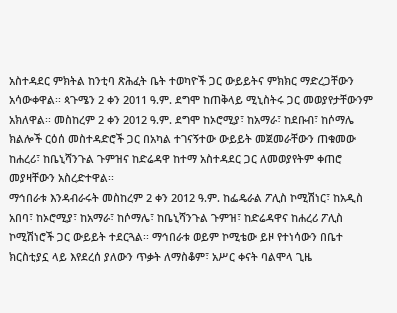አስተዳደር ምክትል ከንቲባ ጽሕፈት ቤት ተወካዮች ጋር ውይይትና ምክክር ማድረጋቸውን አሳውቀዋል፡፡ ጳጉሜን 2 ቀን 2011 ዓ.ም. ደግሞ ከጠቅላይ ሚኒስትሩ ጋር መወያየታቸውንም አክለዋል፡፡ መስከረም 2 ቀን 2012 ዓ.ም. ደግሞ ከኦሮሚያ፣ ከአማራ፣ ከደቡብ፣ ከሶማሌ ክልሎች ርዕሰ መስተዳድሮች ጋር በአካል ተገናኝተው ውይይት መጀመራቸውን ጠቁመው ከሐረሪ፣ ከቤኒሻንጉል ጉምዝና ከድሬዳዋ ከተማ አስተዳደር ጋር ለመወያየትም ቀጠሮ መያዛቸውን አስረድተዋል፡፡
ማኅበራቱ እንዳብራሩት መስከረም 2 ቀን 2012 ዓ.ም. ከፌዴራል ፖሊስ ኮሚሽነር፣ ከአዲስ አበባ፣ ከኦሮሚያ፣ ከአማራ፣ ከሶማሌ፣ ከቤኒሻንጉል ጉምዝ፣ ከድሬዳዋና ከሐረሪ ፖሊስ ኮሚሽነሮች ጋር ውይይት ተደርጓል፡፡ ማኅበራቱ ወይም ኮሚቴው ይዞ የተነሳውን በቤተ ክርስቲያኗ ላይ እየደረሰ ያለውን ጥቃት ለማስቆም፣ አሥር ቀናት ባልሞላ ጊዜ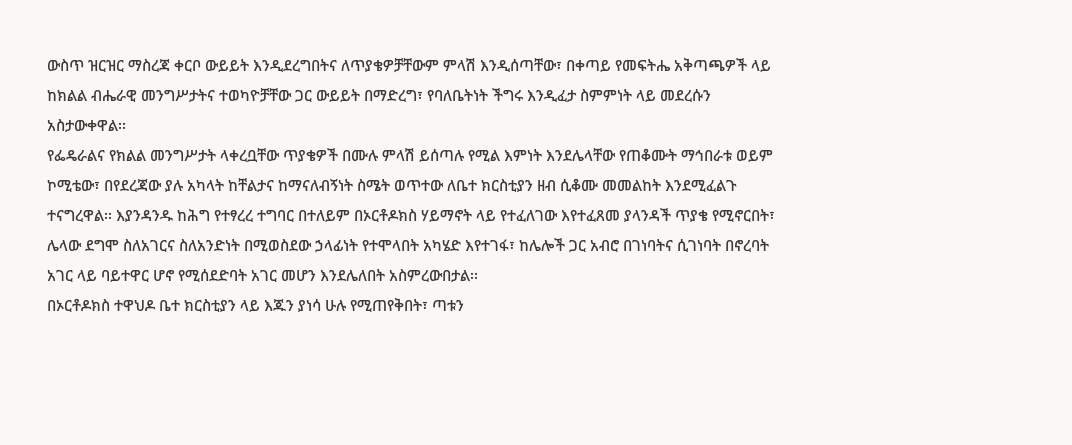ውስጥ ዝርዝር ማስረጃ ቀርቦ ውይይት እንዲደረግበትና ለጥያቄዎቻቸውም ምላሽ እንዲሰጣቸው፣ በቀጣይ የመፍትሔ አቅጣጫዎች ላይ ከክልል ብሔራዊ መንግሥታትና ተወካዮቻቸው ጋር ውይይት በማድረግ፣ የባለቤትነት ችግሩ እንዲፈታ ስምምነት ላይ መደረሱን አስታውቀዋል፡፡
የፌዴራልና የክልል መንግሥታት ላቀረቧቸው ጥያቄዎች በሙሉ ምላሽ ይሰጣሉ የሚል እምነት እንደሌላቸው የጠቆሙት ማኅበራቱ ወይም ኮሚቴው፣ በየደረጃው ያሉ አካላት ከቸልታና ከማናለብኝነት ስሜት ወጥተው ለቤተ ክርስቲያን ዘብ ሲቆሙ መመልከት እንደሚፈልጉ ተናግረዋል፡፡ እያንዳንዱ ከሕግ የተፃረረ ተግባር በተለይም በኦርቶዶክስ ሃይማኖት ላይ የተፈለገው እየተፈጸመ ያላንዳች ጥያቄ የሚኖርበት፣ ሌላው ደግሞ ስለአገርና ስለአንድነት በሚወስደው ኃላፊነት የተሞላበት አካሄድ እየተገፋ፣ ከሌሎች ጋር አብሮ በገነባትና ሲገነባት በኖረባት አገር ላይ ባይተዋር ሆኖ የሚሰደድባት አገር መሆን እንደሌለበት አስምረውበታል፡፡
በኦርቶዶክስ ተዋህዶ ቤተ ክርስቲያን ላይ እጁን ያነሳ ሁሉ የሚጠየቅበት፣ ጣቱን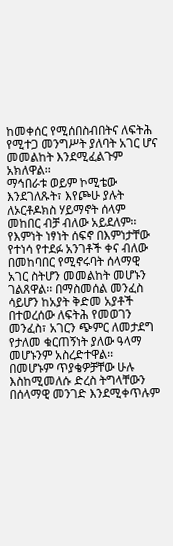ከመቀሰር የሚሰበስብበትና ለፍትሕ የሚተጋ መንግሥት ያለባት አገር ሆና መመልከት እንደሚፈልጉም አክለዋል፡፡
ማኅበራቱ ወይም ኮሚቴው እንደገለጹት፣ እየጮሁ ያሉት ለኦርቶዶክስ ሃይማኖት ሰላም መከበር ብቻ ብለው አይደለም፡፡ የእምነት ነፃነት ሰፍኖ በእምነታቸው የተነሳ የተደፉ አንገቶች ቀና ብለው በመከባበር የሚኖሩባት ሰላማዊ አገር ስትሆን መመልከት መሆኑን ገልጸዋል፡፡ በማስመሰል መንፈስ ሳይሆን ከአያት ቅድመ አያቶች በተወረሰው ለፍትሕ የመወገን መንፈስ፣ አገርን ጭምር ለመታደግ የታለመ ቁርጠኝነት ያለው ዓላማ መሆኑንም አስረድተዋል፡፡
በመሆኑም ጥያቄዎቻቸው ሁሉ እስከሚመለሱ ድረስ ትግላቸውን በሰላማዊ መንገድ እንደሚቀጥሉም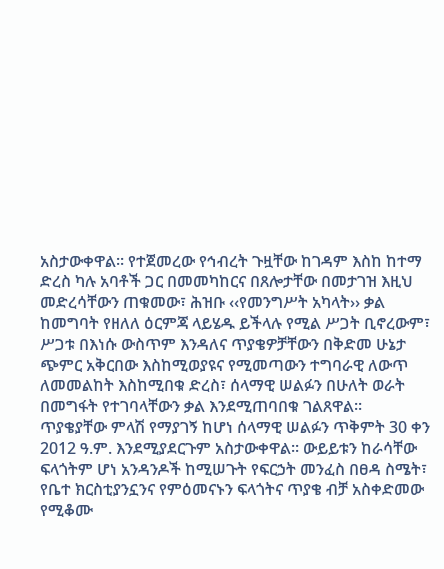አስታውቀዋል፡፡ የተጀመረው የኅብረት ጉዟቸው ከገዳም እስከ ከተማ ድረስ ካሉ አባቶች ጋር በመመካከርና በጸሎታቸው በመታገዝ እዚህ መድረሳቸውን ጠቁመው፣ ሕዝቡ ‹‹የመንግሥት አካላት›› ቃል ከመግባት የዘለለ ዕርምጃ ላይሄዱ ይችላሉ የሚል ሥጋት ቢኖረውም፣ ሥጋቱ በእነሱ ውስጥም እንዳለና ጥያቄዎቻቸውን በቅድመ ሁኔታ ጭምር አቅርበው እስከሚወያዩና የሚመጣውን ተግባራዊ ለውጥ ለመመልከት እስከሚበቁ ድረስ፣ ሰላማዊ ሠልፉን በሁለት ወራት በመግፋት የተገባላቸውን ቃል እንደሚጠባበቁ ገልጸዋል፡፡
ጥያቄያቸው ምላሽ የማያገኝ ከሆነ ሰላማዊ ሠልፉን ጥቅምት 30 ቀን 2012 ዓ.ም. እንደሚያደርጉም አስታውቀዋል፡፡ ውይይቱን ከራሳቸው ፍላጎትም ሆነ አንዳንዶች ከሚሠጉት የፍርኃት መንፈስ በፀዳ ስሜት፣ የቤተ ክርስቲያንኗንና የምዕመናኑን ፍላጎትና ጥያቄ ብቻ አስቀድመው የሚቆሙ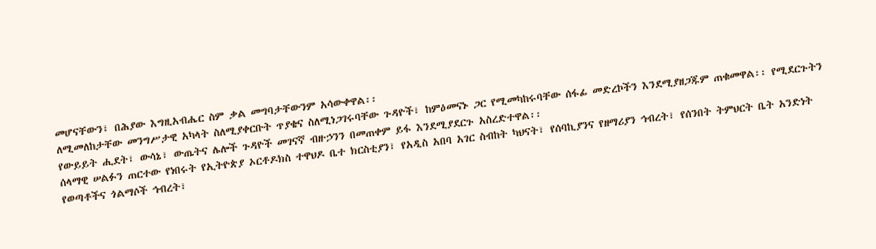መሆናቸውን፣ በሕያው እግዚአብሔር ስም ቃል መግባታቸውንም አሳውቀዋል፡፡
ለሚመለከታቸው መንግሥታዊ አካላት ስለሚያቀርቡት ጥያቄና ስለሚነጋገሩባቸው ጉዳዮች፣ ከምዕመናኑ ጋር የሚመካከሩባቸው ሰፋፊ መድረኮችን እንደሚያዘጋጁም ጠቁመዋል፡፡ የሚደርጉትን የውይይት ሒደት፣ ውሳኔ፣ ውጤትና ሌሎች ጉዳዮች መገናኛ ብዙኃንን በመጠቀም ይፋ እንደሚያደርጉ አስረድተዋል፡፡
ሰላማዊ ሠልፉን ጠርተው የነበሩት የኢትዮጵያ ኦርቶዶክስ ተዋህዶ ቤተ ክርስቲያን፣ የአዲስ አበባ አገር ስብከት ካህናት፣ የሰባኪያንና የዘማሪያን ኅብረት፣ የሰንበት ትምህርት ቤት አንድነት የወጣቶችና ጎልማሶች ኅብረት፣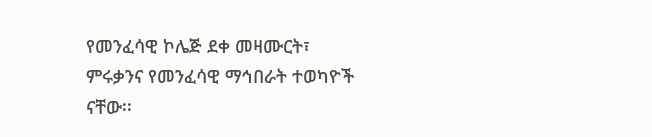የመንፈሳዊ ኮሌጅ ደቀ መዛሙርት፣ ምሩቃንና የመንፈሳዊ ማኅበራት ተወካዮች ናቸው፡፡